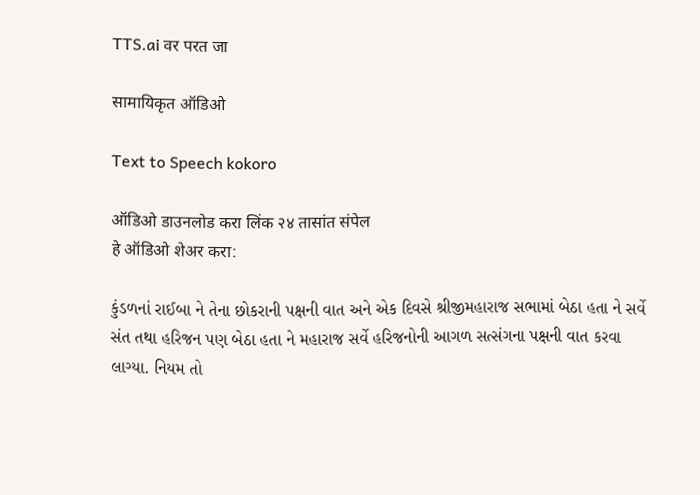TTS.ai वर परत जा

सामायिकृत ऑडिओ

Text to Speech kokoro

ऑडिओ डाउनलोड करा लिंक २४ तासांत संपेल
हे ऑडिओ शेअर करा:

કુંડળનાં રાઈબા ને તેના છોકરાની પક્ષની વાત અને એક દિવસે શ્રીજીમહારાજ સભામાં બેઠા હતા ને સર્વે સંત તથા હરિજન પણ બેઠા હતા ને મહારાજ સર્વે હરિજનોની આગળ સત્સંગના પક્ષની વાત કરવા લાગ્યા. નિયમ તો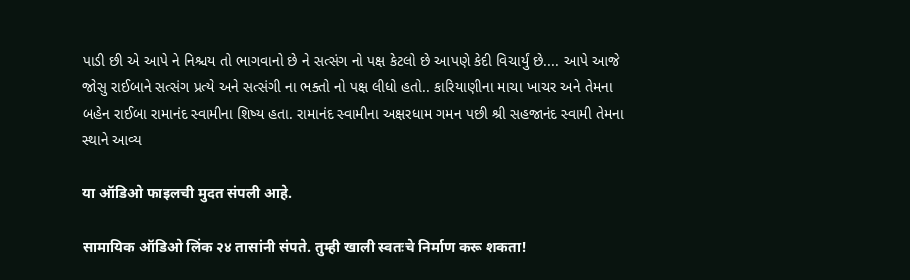પાડી છી એ આપે ને નિશ્ચય તો ભાગવાનો છે ને સત્સંગ નો પક્ષ કેટલો છે આપણે કેદી વિચાર્યું છે.... આપે આજે જોસુ રાઈબાને સત્સંગ પ્રત્યે અને સત્સંગી ના ભક્તો નો પક્ષ લીધો હતો.. કારિયાણીના માચા ખાચર અને તેમના બહેન રાઈબા રામાનંદ સ્વામીના શિષ્ય હતા. રામાનંદ સ્વામીના અક્ષરધામ ગમન પછી શ્રી સહજાનંદ સ્વામી તેમના સ્થાને આવ્ય

या ऑडिओ फाइलची मुदत संपली आहे.

सामायिक ऑडिओ लिंक २४ तासांनी संपते. तुम्ही खाली स्वतःचे निर्माण करू शकता!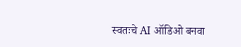स्वतःचे AI ऑडिओ बनवा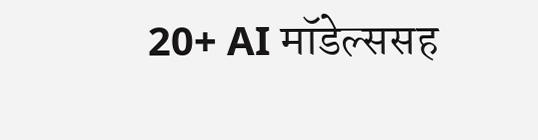20+ AI मॉडेल्ससह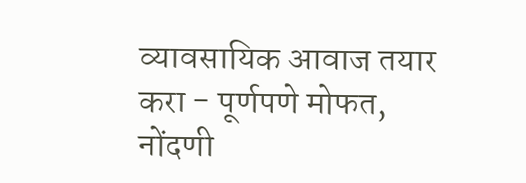व्यावसायिक आवाज तयार करा - पूर्णपणे मोफत, नोंदणी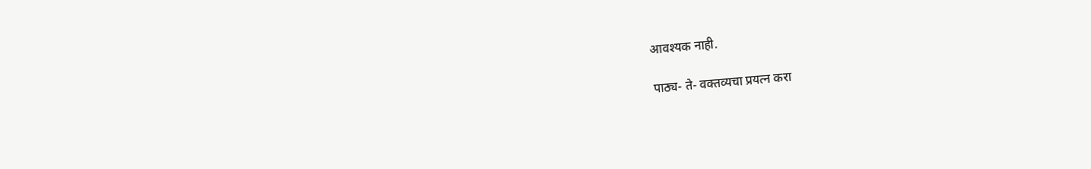आवश्यक नाही.

पाठ्य- ते- वक्तव्यचा प्रयत्न करा